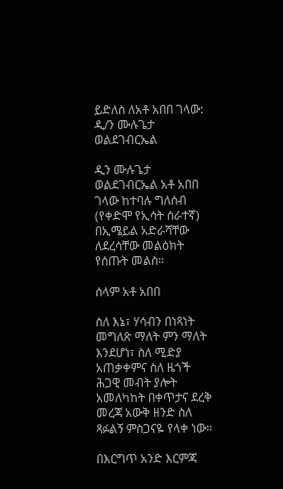ይድለስ ለአቶ አበበ ገላው: ዲ/ን ሙሉጌታ ወልደገብርኤል

ዲን ሙሉጌታ ወልደገብርኤል አቶ አበበ ገላው ከተባሉ ግለሰብ (የቀድሞ የኢሳት ሰራተኛ) በኢሜይል አድራሻቸው ለደረሳቸው መልዕክት የሰጡት መልስ።

ሰላም አቶ አበበ

ስለ እኔ፣ ሃሳብን በነጻነት መግለጽ ማለት ምን ማለት እንደሆነ፣ ስለ ሚድያ አጠቃቀምና ስለ ዜጎች ሕጋዊ መብት ያሎት አመለካከት በቀጥታና ደረቅ መረጃ አውቅ ዘንድ ስለ ጻፉልኝ ምስጋናዬ የላቀ ነው።

በእርግጥ አንድ እርምጃ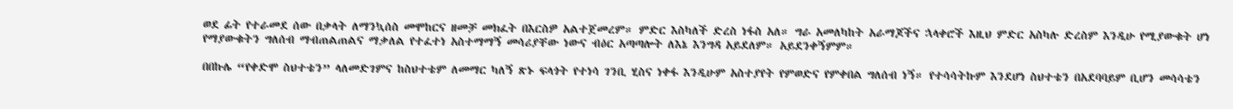ወደ ፊት የተራመደ ሰው በቃላት ለማንኳሰስ መሞከርና ዘመቻ መክፈት በእርስዎ አልተጀመረም። ምድር እስካለች ድረስ ነፋስ አለ። ግራ አመለካከት አራማጆችና ኋላቀሮች እዚህ ምድር አስካሉ ድረስም እንዲሁ የሚያውቁት ሆነ የማያውቁትን ግለሰብ ማብጠልጠልና ማቃለል የተፈተነ አስተማማኝ መሳሪያቸው ነውና ብዕር አጣጣሎት ለእኔ እንግዳ አይደለም። አይደንቀኝምም።

በበኩሌ “የቀድሞ ስህተቴን” ላለመድገምና ከስህተቴም ለመማር ካለኝ ጽኑ ፍላጎት የተነሳ ገንቢ ሂስና ነቀፋ እንዲሁም አስተያየት የምወድና የምቀበል ግለሰብ ነኝ። የተሳሳትኩም እንደሆነ ስህተቴን በአደባባይም ቢሆን መሳሳቴን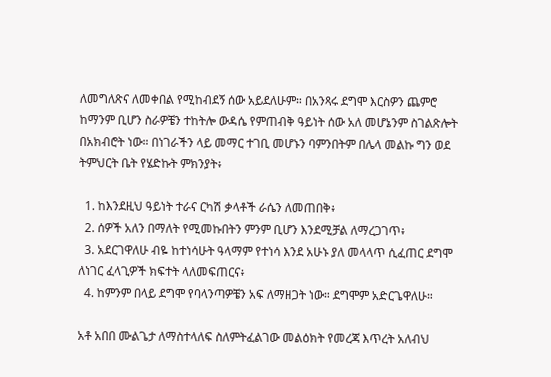ለመግለጽና ለመቀበል የሚከብደኝ ሰው አይደለሁም። በአንጻሩ ደግሞ እርስዎን ጨምሮ ከማንም ቢሆን ስራዎቼን ተከትሎ ውዳሴ የምጠብቅ ዓይነት ሰው አለ መሆኔንም ስገልጽሎት በአክብሮት ነው። በነገራችን ላይ መማር ተገቢ መሆኑን ባምንበትም በሌላ መልኩ ግን ወደ ትምህርት ቤት የሄድኩት ምክንያት፥

  1. ከእንደዚህ ዓይነት ተራና ርካሽ ቃላቶች ራሴን ለመጠበቅ፥
  2. ሰዎች አለን በማለት የሚመኩበትን ምንም ቢሆን እንደሚቻል ለማረጋገጥ፥
  3. አደርገዋለሁ ብዬ ከተነሳሁት ዓላማም የተነሳ እንደ አሁኑ ያለ መላላጥ ሲፈጠር ደግሞ ለነገር ፈላጊዎች ክፍተት ላለመፍጠርና፥
  4. ከምንም በላይ ደግሞ የባላንጣዎቼን አፍ ለማዘጋት ነው። ደግሞም አድርጌዋለሁ።

አቶ አበበ ሙልጌታ ለማስተላለፍ ስለምትፈልገው መልዕክት የመረጃ እጥረት አለብህ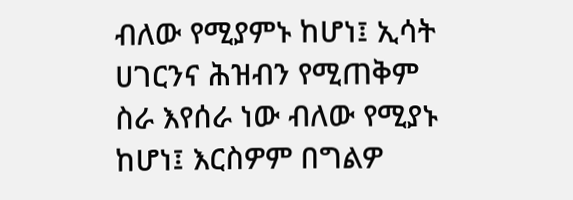ብለው የሚያምኑ ከሆነ፤ ኢሳት ሀገርንና ሕዝብን የሚጠቅም ስራ እየሰራ ነው ብለው የሚያኑ ከሆነ፤ እርስዎም በግልዎ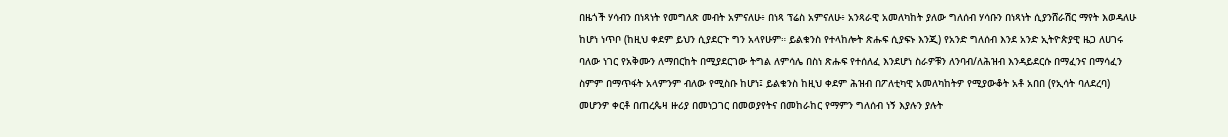በዜጎች ሃሳብን በነጻነት የመግለጽ መብት አምናለሁ፥ በነጻ ፕሬስ አምናለሁ፥ አንጻራዊ አመለካከት ያለው ግለሰብ ሃሳቡን በነጻነት ሲያንሸራሽር ማየት እወዳለሁ ከሆነ ነጥቦ (ከዚህ ቀደም ይህን ሲያደርጉ ግን አላየሁም። ይልቁንስ የተላከሎት ጽሑፍ ሲያፍኑ እንጂ) የአንድ ግለሰብ እንደ አንድ ኢትዮጵያዊ ዜጋ ለሀገሩ ባለው ነገር የአቅሙን ለማበርከት በሚያደርገው ትግል ለምሳሌ በስነ ጽሑፍ የተሰለፈ እንደሆነ ስራዎቹን ለንባብ/ለሕዝብ እንዳይደርሱ በማፈንና በማሳፈን ስምም በማጥፋት አላምንም ብለው የሚስቡ ከሆነ፤ ይልቁንስ ከዚህ ቀደም ሕዝብ በፖለቲካዊ አመለካከትዎ የሚያውቆት አቶ አበበ (የኢሳት ባለደረባ) መሆንዎ ቀርቶ በጠረጴዛ ዙሪያ በመነጋገር በመወያየትና በመከራከር የማምን ግለሰብ ነኝ እያሉን ያሉት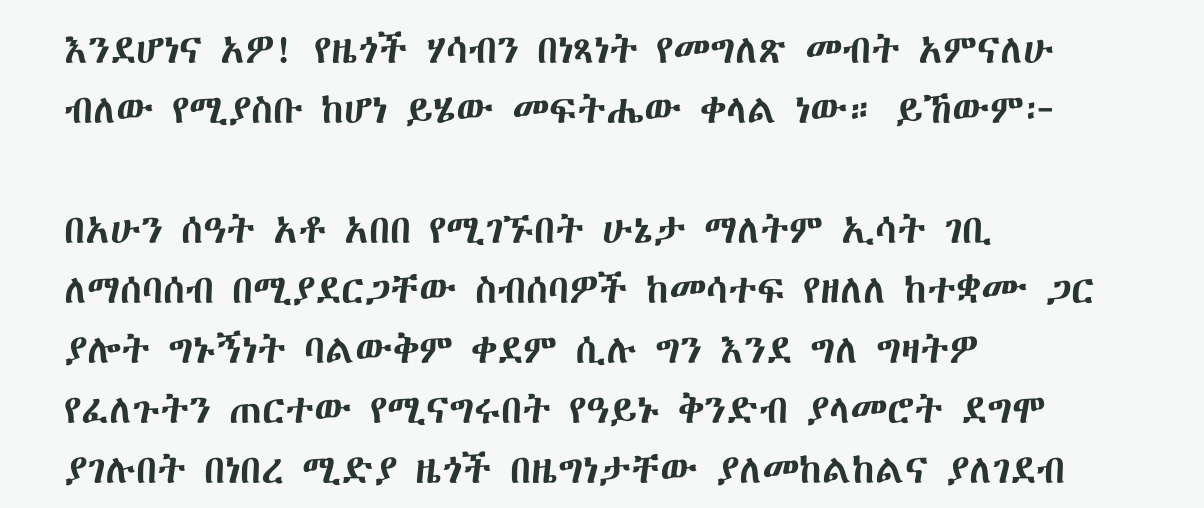እንደሆነና አዎ! የዜጎች ሃሳብን በነጻነት የመግለጽ መብት አምናለሁ ብለው የሚያስቡ ከሆነ ይሄው መፍትሔው ቀላል ነው። ይኸውም፦

በአሁን ሰዓት አቶ አበበ የሚገኙበት ሁኔታ ማለትም ኢሳት ገቢ ለማሰባሰብ በሚያደርጋቸው ስብሰባዎች ከመሳተፍ የዘለለ ከተቋሙ ጋር ያሎት ግኑኝነት ባልውቅም ቀደም ሲሉ ግን እንደ ግለ ግዛትዎ የፈለጉትን ጠርተው የሚናግሩበት የዓይኑ ቅንድብ ያላመሮት ደግሞ ያገሉበት በነበረ ሚድያ ዜጎች በዜግነታቸው ያለመከልከልና ያለገደብ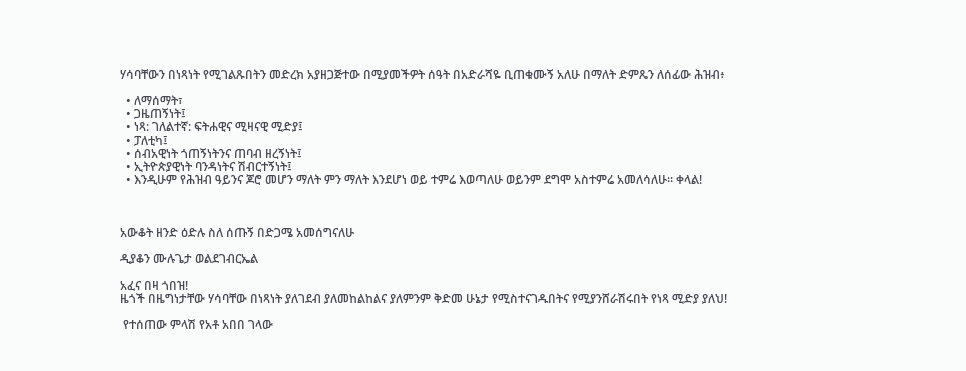ሃሳባቸውን በነጻነት የሚገልጹበትን መድረክ አያዘጋጅተው በሚያመችዎት ሰዓት በአድራሻዬ ቢጠቁሙኝ አለሁ በማለት ድምጼን ለሰፊው ሕዝብ፥

  • ለማሰማት፣
  • ጋዜጠኝነት፤
  • ነጻ: ገለልተኛ: ፍትሐዊና ሚዛናዊ ሚድያ፤
  • ፓለቲካ፤
  • ሰብአዊነት ጎጠኝነትንና ጠባብ ዘረኝነት፤
  • ኢትዮጵያዊነት ባንዳነትና ሽብርተኝነት፤
  • እንዲሁም የሕዝብ ዓይንና ጆሮ መሆን ማለት ምን ማለት እንደሆነ ወይ ተምሬ እወጣለሁ ወይንም ደግሞ አስተምሬ አመለሳለሁ። ቀላል!



አውቆት ዘንድ ዕድሉ ስለ ሰጡኝ በድጋሜ አመሰግናለሁ

ዲያቆን ሙሉጌታ ወልደገብርኤል

አፈና በዛ ጎበዝ!
ዜጎች በዜግነታቸው ሃሳባቸው በነጻነት ያለገደብ ያለመከልከልና ያለምንም ቅድመ ሁኔታ የሚስተናገዱበትና የሚያንሸራሽሩበት የነጻ ሚድያ ያለህ!

 የተሰጠው ምላሽ የአቶ አበበ ገላው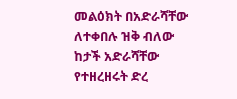መልዕክት በአድራሻቸው ለተቀበሉ ዝቅ ብለው ከታች አድራሻቸው የተዘረዘሩት ድረ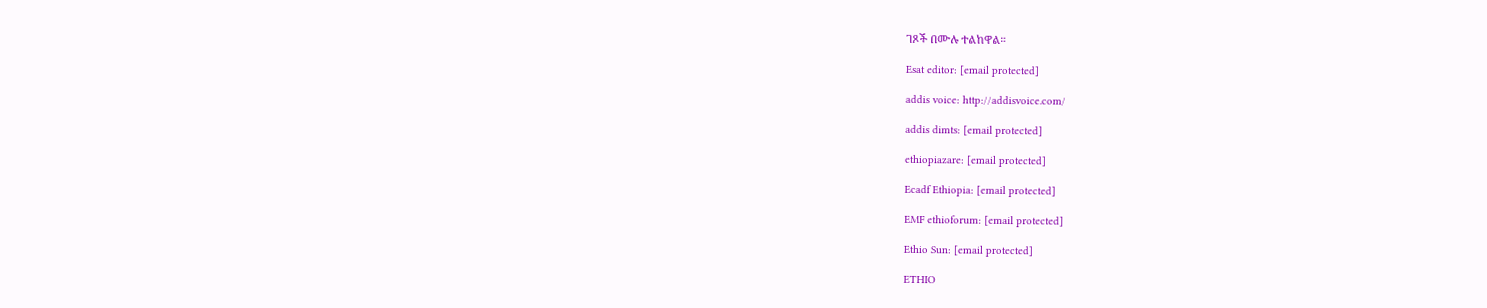ገጾች በሙሉ ተልከዋል።

Esat editor: [email protected]

addis voice: http://addisvoice.com/

addis dimts: [email protected]

ethiopiazare: [email protected]

Ecadf Ethiopia: [email protected]

EMF ethioforum: [email protected]

Ethio Sun: [email protected]

ETHIO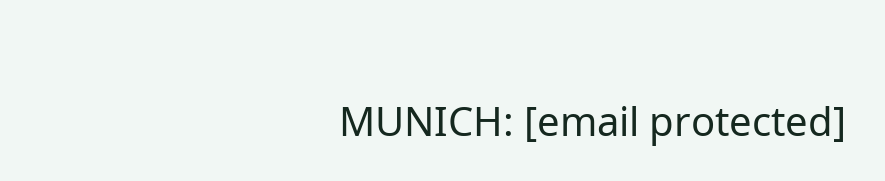MUNICH: [email protected]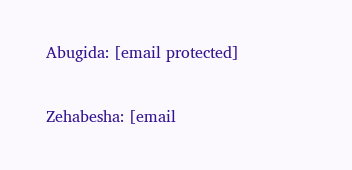Abugida: [email protected]

Zehabesha: [email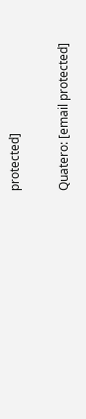protected]

Quatero: [email protected]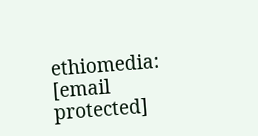ethiomedia: [email protected]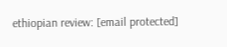ethiopian review: [email protected]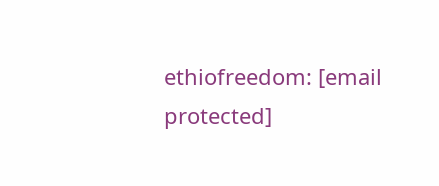ethiofreedom: [email protected]